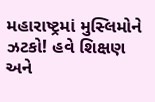મહારાષ્ટ્રમાં મુસ્લિમોને ઝટકો! હવે શિક્ષણ અને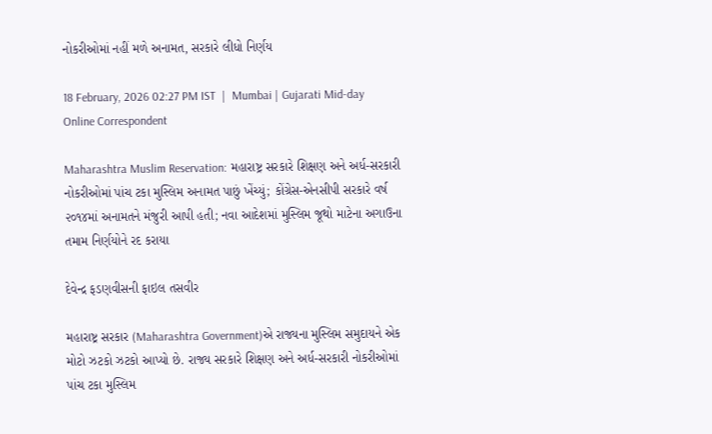નોકરીઓમાં નહીં મળે અનામત, સરકારે લીધો નિર્ણય

18 February, 2026 02:27 PM IST  |  Mumbai | Gujarati Mid-day Online Correspondent

Maharashtra Muslim Reservation: મહારાષ્ટ્ર સરકારે શિક્ષણ અને અર્ધ-સરકારી નોકરીઓમાં પાંચ ટકા મુસ્લિમ અનામત પાછું ખેંચ્યું; કોંગ્રેસ-એનસીપી સરકારે વર્ષ ૨૦૧૪માં અનામતને મંજુરી આપી હતી; નવા આદેશમાં મુસ્લિમ જૂથો માટેના અગાઉના તમામ નિર્ણયોને રદ કરાયા

દેવેન્દ્ર ફડણવીસની ફાઇલ તસવીર

મહારાષ્ટ્ર સરકાર (Maharashtra Government)એ રાજ્યના મુસ્લિમ સમુદાયને એક મોટો ઝટકો ઝટકો આપ્યો છે. રાજ્ય સરકારે શિક્ષણ અને અર્ધ-સરકારી નોકરીઓમાં પાંચ ટકા મુસ્લિમ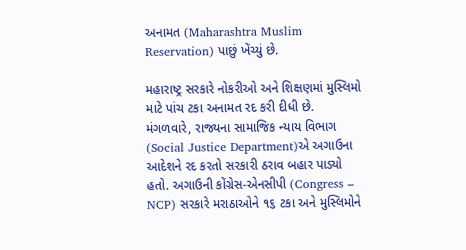અનામત (Maharashtra Muslim Reservation) પાછું ખેંચ્યું છે.

મહારાષ્ટ્ર સરકારે નોકરીઓ અને શિક્ષણમાં મુસ્લિમો માટે પાંચ ટકા અનામત રદ કરી દીધી છે. મંગળવારે, રાજ્યના સામાજિક ન્યાય વિભાગ (Social Justice Department)એ અગાઉના આદેશને રદ કરતો સરકારી ઠરાવ બહાર પાડ્યો હતો. અગાઉની કોંગ્રેસ-એનસીપી (Congress – NCP) સરકારે મરાઠાઓને ૧૬ ટકા અને મુસ્લિમોને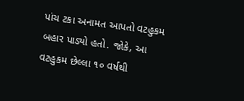પાંચ ટકા અનામત આપતો વટહુકમ બહાર પાડ્યો હતો. જોકે, આ વટહુકમ છેલ્લા ૧૦ વર્ષથી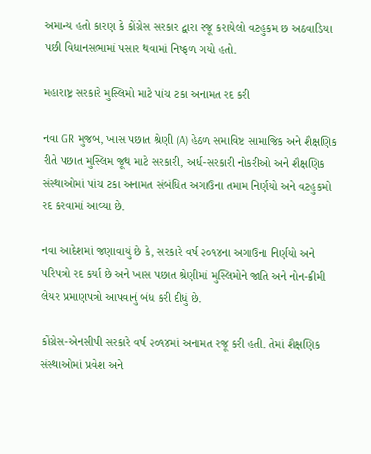અમાન્ય હતો કારણ કે કોંગ્રેસ સરકાર દ્વારા રજૂ કરાયેલો વટહુકમ છ અઠવાડિયા પછી વિધાનસભામાં પસાર થવામાં નિષ્ફળ ગયો હતો.

મહારાષ્ટ્ર સરકારે મુસ્લિમો માટે પાંચ ટકા અનામત રદ કરી

નવા GR મુજબ, ખાસ પછાત શ્રેણી (A) હેઠળ સમાવિષ્ટ સામાજિક અને શૈક્ષણિક રીતે પછાત મુસ્લિમ જૂથ માટે સરકારી, અર્ધ-સરકારી નોકરીઓ અને શૈક્ષણિક સંસ્થાઓમાં પાંચ ટકા અનામત સંબંધિત અગાઉના તમામ નિર્ણયો અને વટહુકમો રદ કરવામાં આવ્યા છે.

નવા આદેશમાં જણાવાયું છે કે, સરકારે વર્ષ ૨૦૧૪ના અગાઉના નિર્ણયો અને પરિપત્રો રદ કર્યા છે અને ખાસ પછાત શ્રેણીમાં મુસ્લિમોને જાતિ અને નોન-ક્રીમી લેયર પ્રમાણપત્રો આપવાનું બંધ કરી દીધું છે.

કોંગ્રેસ-એનસીપી સરકારે વર્ષ ૨૦૧૪માં અનામત રજૂ કરી હતી. તેમાં શૈક્ષણિક સંસ્થાઓમાં પ્રવેશ અને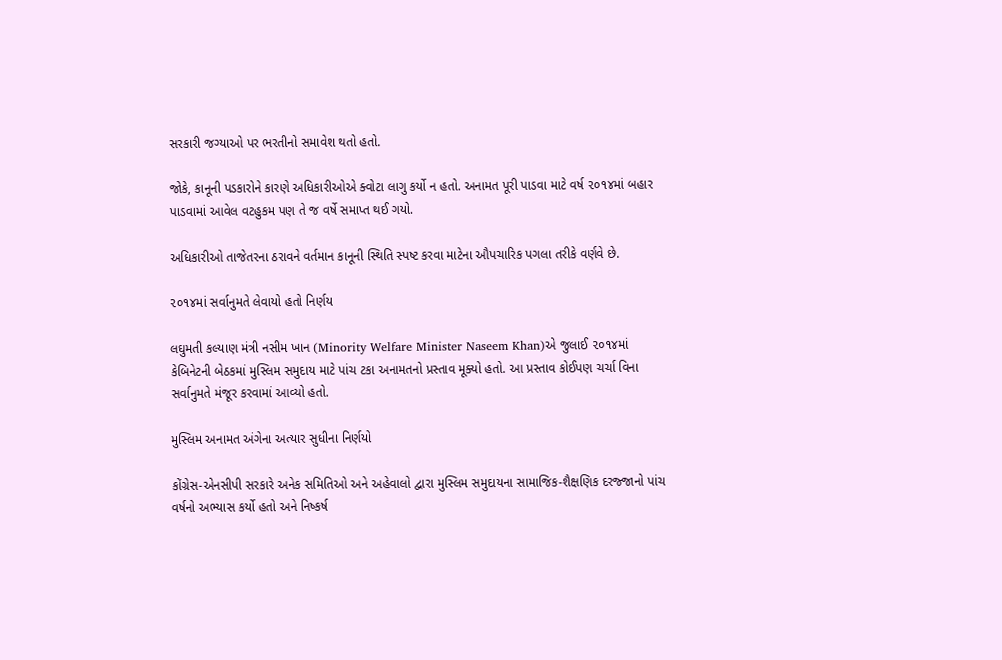સરકારી જગ્યાઓ પર ભરતીનો સમાવેશ થતો હતો.

જોકે, કાનૂની પડકારોને કારણે અધિકારીઓએ ક્વોટા લાગુ કર્યો ન હતો. અનામત પૂરી પાડવા માટે વર્ષ ૨૦૧૪માં બહાર પાડવામાં આવેલ વટહુકમ પણ તે જ વર્ષે સમાપ્ત થઈ ગયો.

અધિકારીઓ તાજેતરના ઠરાવને વર્તમાન કાનૂની સ્થિતિ સ્પષ્ટ કરવા માટેના ઔપચારિક પગલા તરીકે વર્ણવે છે.

૨૦૧૪માં સર્વાનુમતે લેવાયો હતો નિર્ણય

લઘુમતી કલ્યાણ મંત્રી નસીમ ખાન (Minority Welfare Minister Naseem Khan)એ જુલાઈ ૨૦૧૪માં કેબિનેટની બેઠકમાં મુસ્લિમ સમુદાય માટે પાંચ ટકા અનામતનો પ્રસ્તાવ મૂક્યો હતો. આ પ્રસ્તાવ કોઈપણ ચર્ચા વિના સર્વાનુમતે મંજૂર કરવામાં આવ્યો હતો.

મુસ્લિમ અનામત અંગેના અત્યાર સુધીના નિર્ણયો

કોંગ્રેસ-એનસીપી સરકારે અનેક સમિતિઓ અને અહેવાલો દ્વારા મુસ્લિમ સમુદાયના સામાજિક-શૈક્ષણિક દરજ્જાનો પાંચ વર્ષનો અભ્યાસ કર્યો હતો અને નિષ્કર્ષ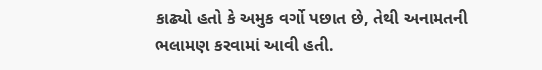કાઢ્યો હતો કે અમુક વર્ગો પછાત છે, તેથી અનામતની ભલામણ કરવામાં આવી હતી.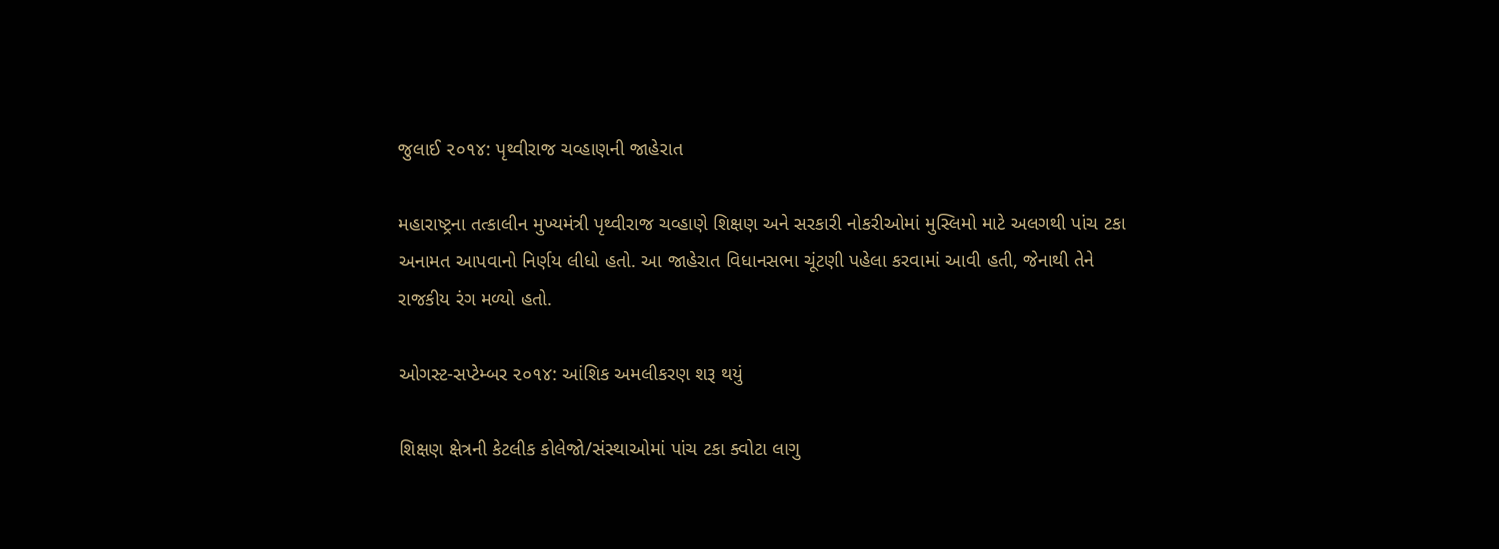જુલાઈ ૨૦૧૪: પૃથ્વીરાજ ચવ્હાણની જાહેરાત

મહારાષ્ટ્રના તત્કાલીન મુખ્યમંત્રી પૃથ્વીરાજ ચવ્હાણે શિક્ષણ અને સરકારી નોકરીઓમાં મુસ્લિમો માટે અલગથી પાંચ ટકા અનામત આપવાનો નિર્ણય લીધો હતો. આ જાહેરાત વિધાનસભા ચૂંટણી પહેલા કરવામાં આવી હતી, જેનાથી તેને રાજકીય રંગ મળ્યો હતો.

ઓગસ્ટ-સપ્ટેમ્બર ૨૦૧૪: આંશિક અમલીકરણ શરૂ થયું

શિક્ષણ ક્ષેત્રની કેટલીક કોલેજો/સંસ્થાઓમાં પાંચ ટકા ક્વોટા લાગુ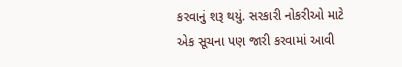કરવાનું શરૂ થયું. સરકારી નોકરીઓ માટે એક સૂચના પણ જારી કરવામાં આવી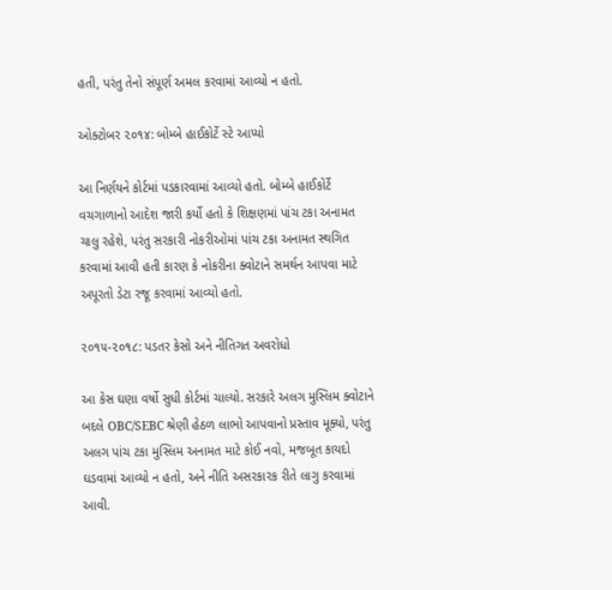હતી, પરંતુ તેનો સંપૂર્ણ અમલ કરવામાં આવ્યો ન હતો.

ઓક્ટોબર ૨૦૧૪: બોમ્બે હાઈકોર્ટે સ્ટે આપ્યો

આ નિર્ણયને કોર્ટમાં પડકારવામાં આવ્યો હતો. બોમ્બે હાઈકોર્ટે વચગાળાનો આદેશ જારી કર્યો હતો કે શિક્ષણમાં પાંચ ટકા અનામત ચાલુ રહેશે, પરંતુ સરકારી નોકરીઓમાં પાંચ ટકા અનામત સ્થગિત કરવામાં આવી હતી કારણ કે નોકરીના ક્વોટાને સમર્થન આપવા માટે અપૂરતો ડેટા રજૂ કરવામાં આવ્યો હતો.

૨૦૧૫-૨૦૧૮: પડતર કેસો અને નીતિગત અવરોધો

આ કેસ ઘણા વર્ષો સુધી કોર્ટમાં ચાલ્યો. સરકારે અલગ મુસ્લિમ ક્વોટાને બદલે OBC/SEBC શ્રેણી હેઠળ લાભો આપવાનો પ્રસ્તાવ મૂક્યો, પરંતુ અલગ પાંચ ટકા મુસ્લિમ અનામત માટે કોઈ નવો, મજબૂત કાયદો ઘડવામાં આવ્યો ન હતો, અને નીતિ અસરકારક રીતે લાગુ કરવામાં આવી.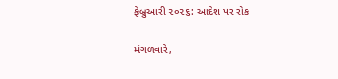ફેબ્રુઆરી ૨૦૨૬: આદેશ પર રોક

મંગળવારે,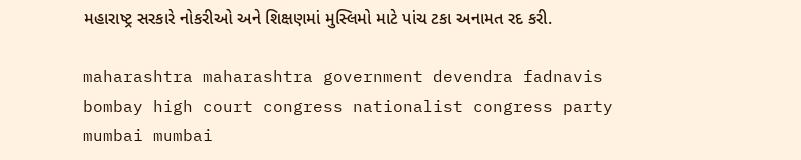મહારાષ્ટ્ર સરકારે નોકરીઓ અને શિક્ષણમાં મુસ્લિમો માટે પાંચ ટકા અનામત રદ કરી.

maharashtra maharashtra government devendra fadnavis bombay high court congress nationalist congress party mumbai mumbai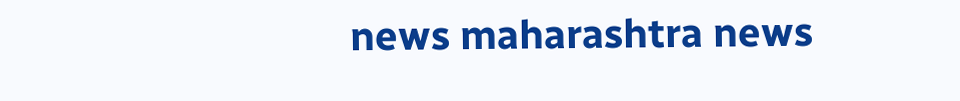news maharashtra news